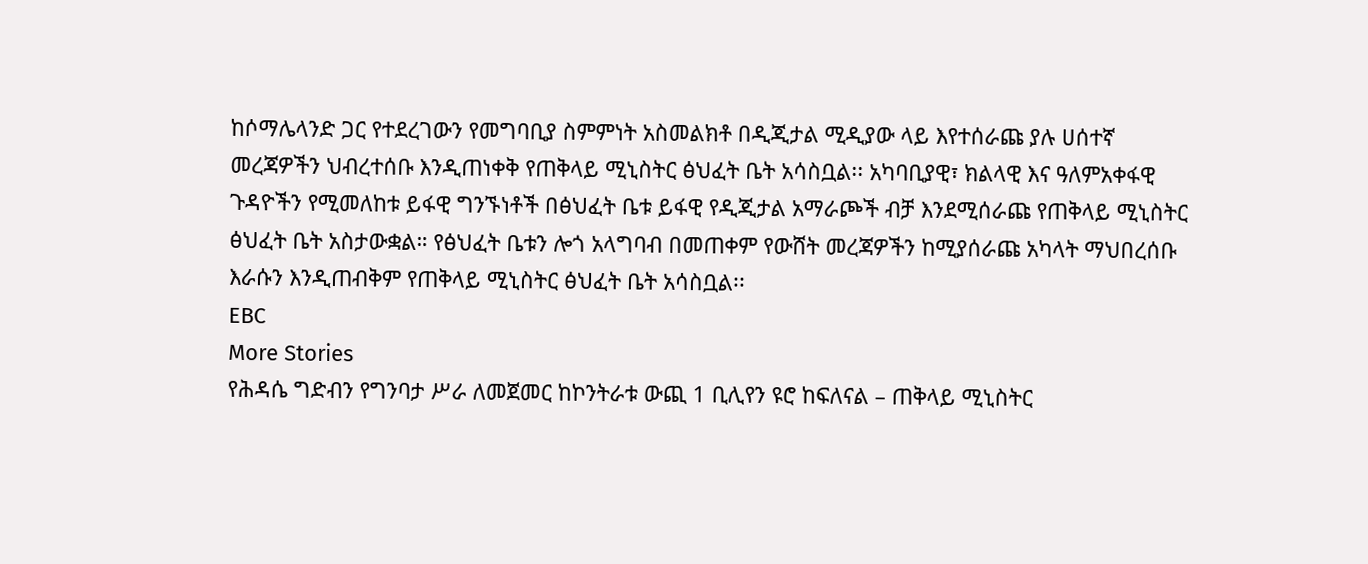ከሶማሌላንድ ጋር የተደረገውን የመግባቢያ ስምምነት አስመልክቶ በዲጂታል ሚዲያው ላይ እየተሰራጩ ያሉ ሀሰተኛ መረጃዎችን ህብረተሰቡ እንዲጠነቀቅ የጠቅላይ ሚኒስትር ፅህፈት ቤት አሳስቧል፡፡ አካባቢያዊ፣ ክልላዊ እና ዓለምአቀፋዊ ጉዳዮችን የሚመለከቱ ይፋዊ ግንኙነቶች በፅህፈት ቤቱ ይፋዊ የዲጂታል አማራጮች ብቻ እንደሚሰራጩ የጠቅላይ ሚኒስትር ፅህፈት ቤት አስታውቋል። የፅህፈት ቤቱን ሎጎ አላግባብ በመጠቀም የውሸት መረጃዎችን ከሚያሰራጩ አካላት ማህበረሰቡ እራሱን እንዲጠብቅም የጠቅላይ ሚኒስትር ፅህፈት ቤት አሳስቧል፡፡
EBC
More Stories
የሕዳሴ ግድብን የግንባታ ሥራ ለመጀመር ከኮንትራቱ ውጪ 1 ቢሊየን ዩሮ ከፍለናል – ጠቅላይ ሚኒስትር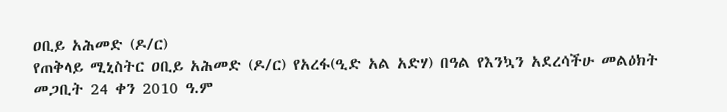ዐቢይ አሕመድ (ዶ/ር)
የጠቅላይ ሚኒስትር ዐቢይ አሕመድ (ዶ/ር) የአረፋ(ዒድ አል አድሃ) በዓል የእንኳን አደረሳችሁ መልዕክት
መጋቢት 24 ቀን 2010 ዓ.ም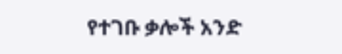የተገቡ ቃሎች አንድ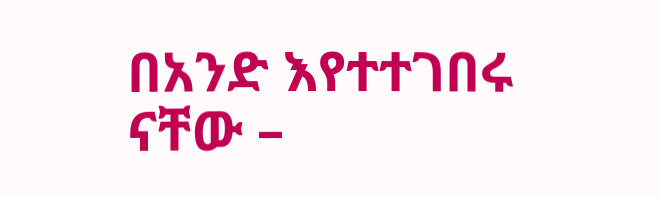በአንድ እየተተገበሩ ናቸው –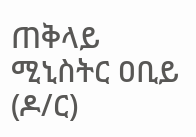ጠቅላይ ሚኒስትር ዐቢይ (ዶ/ር)